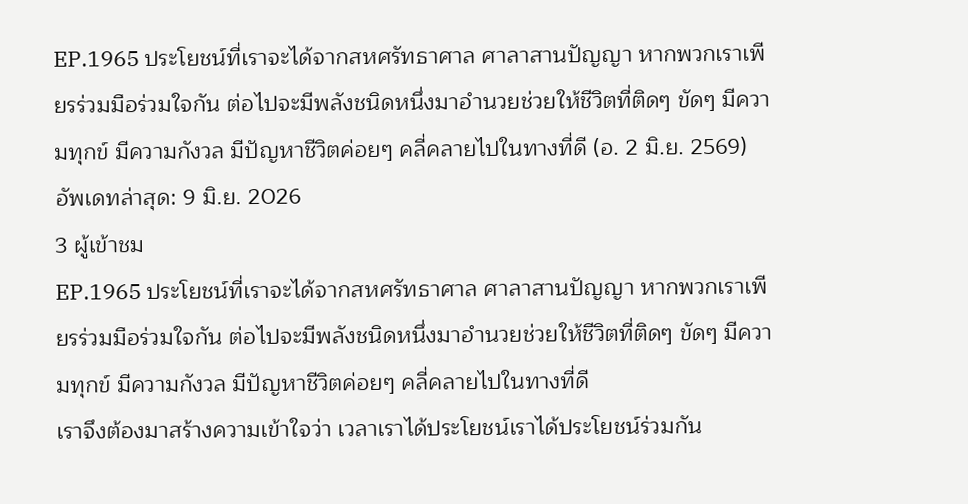EP.1965 ประโยชน์ที่เราจะได้จากสหศรัทธาศาล ศาลาสานปัญญา หากพวกเราเพียรร่วมมือร่วมใจกัน ต่อไปจะมีพลังชนิดหนึ่งมาอำนวยช่วยให้ชีวิตที่ติดๆ ขัดๆ มีความทุกข์ มีความกังวล มีปัญหาชีวิตค่อยๆ คลี่คลายไปในทางที่ดี (อ. 2 มิ.ย. 2569)
อัพเดทล่าสุด: 9 มิ.ย. 2026
3 ผู้เข้าชม
EP.1965 ประโยชน์ที่เราจะได้จากสหศรัทธาศาล ศาลาสานปัญญา หากพวกเราเพียรร่วมมือร่วมใจกัน ต่อไปจะมีพลังชนิดหนึ่งมาอำนวยช่วยให้ชีวิตที่ติดๆ ขัดๆ มีความทุกข์ มีความกังวล มีปัญหาชีวิตค่อยๆ คลี่คลายไปในทางที่ดี
เราจึงต้องมาสร้างความเข้าใจว่า เวลาเราได้ประโยชน์เราได้ประโยชน์ร่วมกัน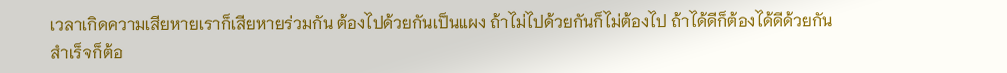เวลาเกิดความเสียหายเราก็เสียหายร่วมกัน ต้องไปด้วยกันเป็นแผง ถ้าไม่ไปด้วยกันก็ไม่ต้องไป ถ้าได้ดีก็ต้องได้ดีด้วยกัน สำเร็จก็ต้อ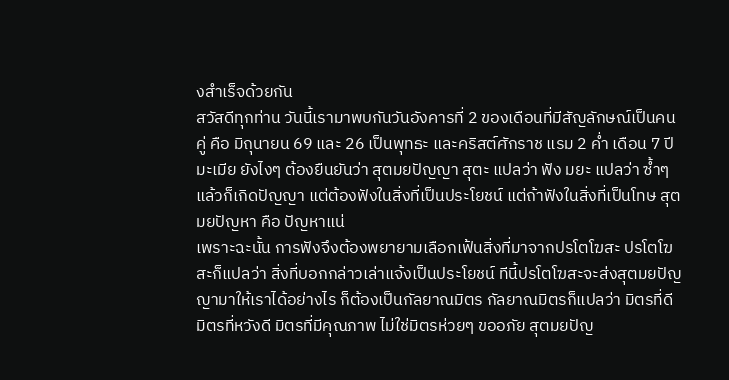งสำเร็จด้วยกัน
สวัสดีทุกท่าน วันนี้เรามาพบกันวันอังคารที่ 2 ของเดือนที่มีสัญลักษณ์เป็นคนคู่ คือ มิถุนายน 69 และ 26 เป็นพุทธะ และคริสต์ศักราช แรม 2 ค่ำ เดือน 7 ปีมะเมีย ยังไงๆ ต้องยืนยันว่า สุตมยปัญญา สุตะ แปลว่า ฟัง มยะ แปลว่า ซ้ำๆ แล้วก็เกิดปัญญา แต่ต้องฟังในสิ่งที่เป็นประโยชน์ แต่ถ้าฟังในสิ่งที่เป็นโทษ สุตมยปัญหา คือ ปัญหาแน่
เพราะฉะนั้น การฟังจึงต้องพยายามเลือกเฟ้นสิ่งที่มาจากปรโตโฆสะ ปรโตโฆสะก็แปลว่า สิ่งที่บอกกล่าวเล่าแจ้งเป็นประโยชน์ ทีนี้ปรโตโฆสะจะส่งสุตมยปัญญามาให้เราได้อย่างไร ก็ต้องเป็นกัลยาณมิตร กัลยาณมิตรก็แปลว่า มิตรที่ดี มิตรที่หวังดี มิตรที่มีคุณภาพ ไม่ใช่มิตรห่วยๆ ขออภัย สุตมยปัญ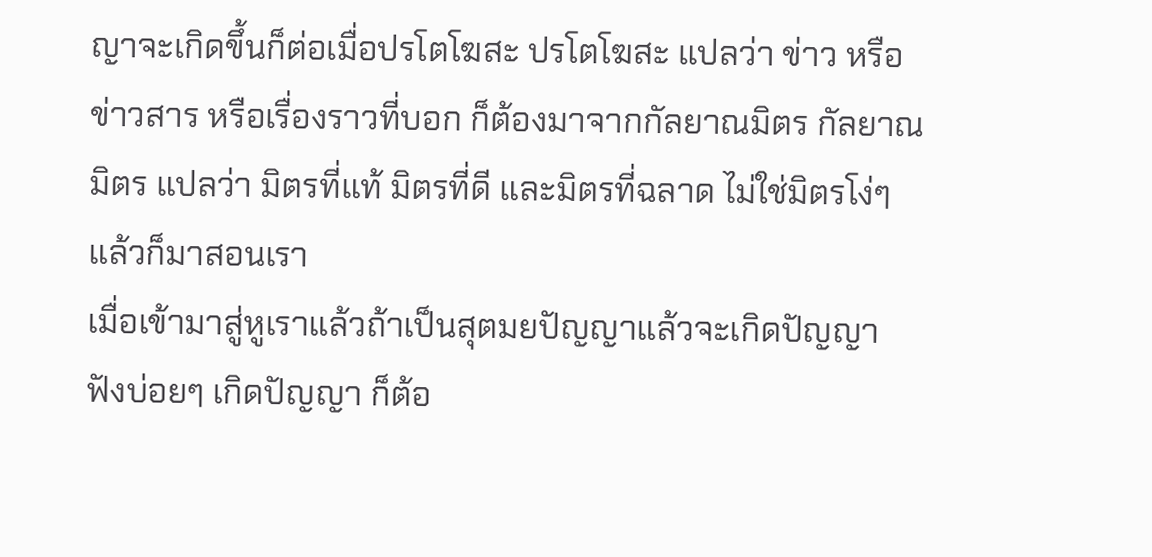ญาจะเกิดขึ้นก็ต่อเมื่อปรโตโฆสะ ปรโตโฆสะ แปลว่า ข่าว หรือข่าวสาร หรือเรื่องราวที่บอก ก็ต้องมาจากกัลยาณมิตร กัลยาณมิตร แปลว่า มิตรที่แท้ มิตรที่ดี และมิตรที่ฉลาด ไม่ใช่มิตรโง่ๆ แล้วก็มาสอนเรา
เมื่อเข้ามาสู่หูเราแล้วถ้าเป็นสุตมยปัญญาแล้วจะเกิดปัญญา ฟังบ่อยๆ เกิดปัญญา ก็ต้อ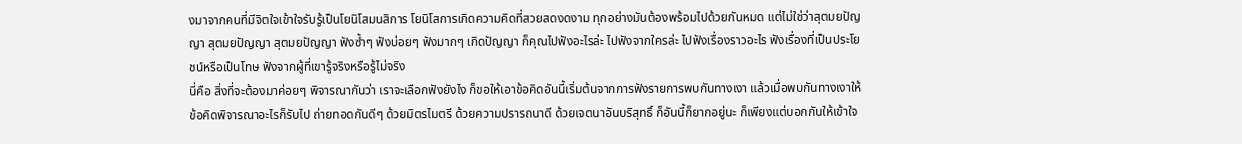งมาจากคนที่มีจิตใจเข้าใจรับรู้เป็นโยนิโสมนสิการ โยนิโสการเกิดความคิดที่สวยสดงดงาม ทุกอย่างมันต้องพร้อมไปด้วยกันหมด แต่ไม่ใช่ว่าสุตมยปัญญา สุตมยปัญญา สุตมยปัญญา ฟังซ้ำๆ ฟังบ่อยๆ ฟังมากๆ เกิดปัญญา ก็คุณไปฟังอะไรล่ะ ไปฟังจากใครล่ะ ไปฟังเรื่องราวอะไร ฟังเรื่องที่เป็นประโยชน์หรือเป็นโทษ ฟังจากผู้ที่เขารู้จริงหรือรู้ไม่จริง
นี่คือ สิ่งที่จะต้องมาค่อยๆ พิจารณากันว่า เราจะเลือกฟังยังไง ก็ขอให้เอาข้อคิดอันนี้เริ่มต้นจากการฟังรายการพบกันทางเงา แล้วเมื่อพบกันทางเงาให้ข้อคิดพิจารณาอะไรก็รับไป ถ่ายทอดกันดีๆ ด้วยมิตรไมตรี ด้วยความปรารถนาดี ด้วยเจตนาอันบริสุทธิ์ ก็อันนี้ก็ยากอยู่นะ ก็เพียงแต่บอกกันให้เข้าใจ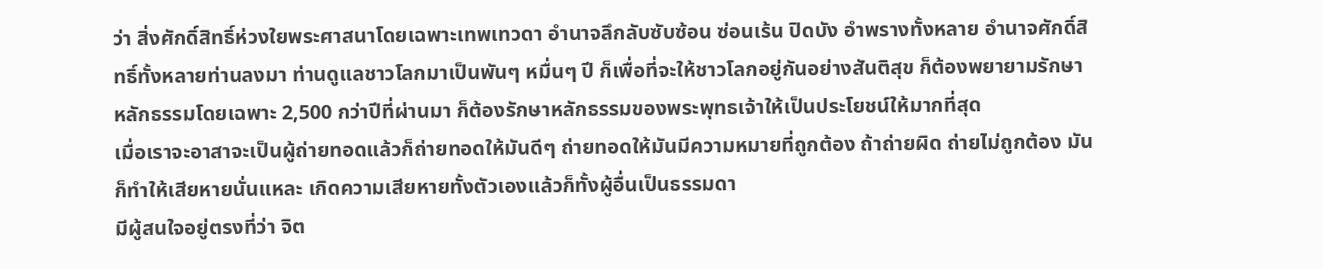ว่า สิ่งศักดิ์สิทธิ์ห่วงใยพระศาสนาโดยเฉพาะเทพเทวดา อำนาจลึกลับซับซ้อน ซ่อนเร้น ปิดบัง อำพรางทั้งหลาย อำนาจศักดิ์สิทธิ์ทั้งหลายท่านลงมา ท่านดูแลชาวโลกมาเป็นพันๆ หมื่นๆ ปี ก็เพื่อที่จะให้ชาวโลกอยู่กันอย่างสันติสุข ก็ต้องพยายามรักษาหลักธรรมโดยเฉพาะ 2,500 กว่าปีที่ผ่านมา ก็ต้องรักษาหลักธรรมของพระพุทธเจ้าให้เป็นประโยชน์ให้มากที่สุด
เมื่อเราจะอาสาจะเป็นผู้ถ่ายทอดแล้วก็ถ่ายทอดให้มันดีๆ ถ่ายทอดให้มันมีความหมายที่ถูกต้อง ถ้าถ่ายผิด ถ่ายไม่ถูกต้อง มันก็ทำให้เสียหายนั่นแหละ เกิดความเสียหายทั้งตัวเองแล้วก็ทั้งผู้อื่นเป็นธรรมดา
มีผู้สนใจอยู่ตรงที่ว่า จิต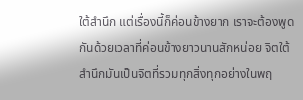ใต้สำนึก แต่เรื่องนี้ก็ค่อนข้างยาก เราจะต้องพูดกันด้วยเวลาที่ค่อนข้างยาวนานสักหน่อย จิตใต้สำนึกมันเป็นจิตที่รวมทุกสิ่งทุกอย่างในพฤ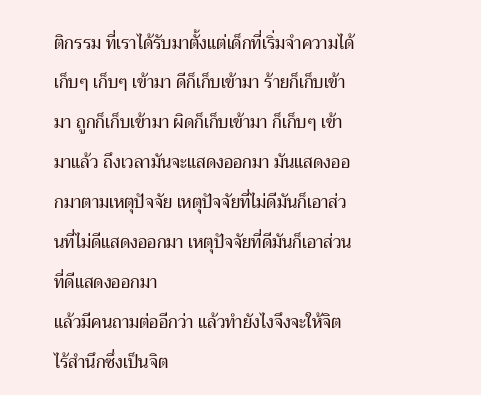ติกรรม ที่เราได้รับมาตั้งแต่เด็กที่เริ่มจำความได้ เก็บๆ เก็บๆ เข้ามา ดีก็เก็บเข้ามา ร้ายก็เก็บเข้ามา ถูกก็เก็บเข้ามา ผิดก็เก็บเข้ามา ก็เก็บๆ เข้ามาแล้ว ถึงเวลามันจะแสดงออกมา มันแสดงออกมาตามเหตุปัจจัย เหตุปัจจัยที่ไม่ดีมันก็เอาส่วนที่ไม่ดีแสดงออกมา เหตุปัจจัยที่ดีมันก็เอาส่วนที่ดีแสดงออกมา
แล้วมีคนถามต่ออีกว่า แล้วทำยังไงจึงจะให้จิตไร้สำนึกซึ่งเป็นจิต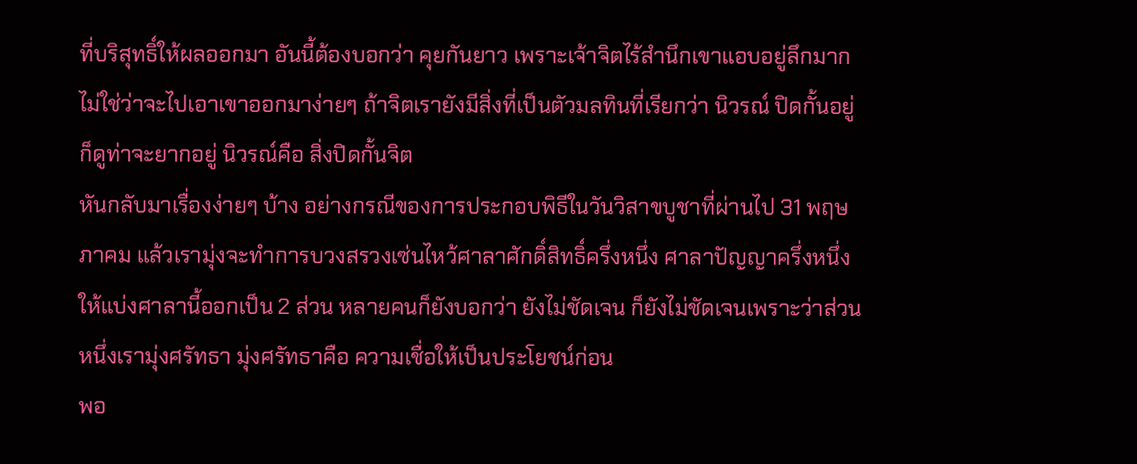ที่บริสุทธิ์ให้ผลออกมา อันนี้ต้องบอกว่า คุยกันยาว เพราะเจ้าจิตไร้สำนึกเขาแอบอยู่ลึกมาก ไม่ใช่ว่าจะไปเอาเขาออกมาง่ายๆ ถ้าจิตเรายังมีสิ่งที่เป็นตัวมลทินที่เรียกว่า นิวรณ์ ปิดกั้นอยู่ ก็ดูท่าจะยากอยู่ นิวรณ์คือ สิ่งปิดกั้นจิต
หันกลับมาเรื่องง่ายๆ บ้าง อย่างกรณีของการประกอบพิธีในวันวิสาขบูชาที่ผ่านไป 31 พฤษภาคม แล้วเรามุ่งจะทำการบวงสรวงเซ่นไหว้ศาลาศักดิ์สิทธิ์ครึ่งหนึ่ง ศาลาปัญญาครึ่งหนึ่ง ให้แบ่งศาลานี้ออกเป็น 2 ส่วน หลายคนก็ยังบอกว่า ยังไม่ชัดเจน ก็ยังไม่ชัดเจนเพราะว่าส่วนหนึ่งเรามุ่งศรัทธา มุ่งศรัทธาคือ ความเชื่อให้เป็นประโยชน์ก่อน
พอ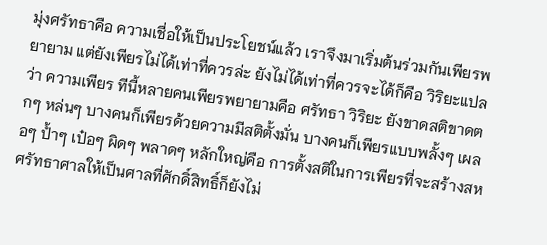มุ่งศรัทธาคือ ความเชื่อให้เป็นประโยชน์แล้ว เราจึงมาเริ่มต้นร่วมกันเพียรพยายาม แต่ยังเพียรไม่ได้เท่าที่ควรล่ะ ยังไม่ได้เท่าที่ควรจะได้ก็คือ วิริยะแปลว่า ความเพียร ทีนี้หลายคนเพียรพยายามคือ ศรัทธา วิริยะ ยังขาดสติขาดตกๆ หล่นๆ บางคนก็เพียรด้วยความมีสติตั้งมั่น บางคนก็เพียรแบบพลั้งๆ เผลอๆ ป้ำๆ เป๋อๆ ผิดๆ พลาดๆ หลักใหญ่คือ การตั้งสติในการเพียรที่จะสร้างสหศรัทธาศาลให้เป็นศาลที่ศักดิ์สิทธิ์ก็ยังไม่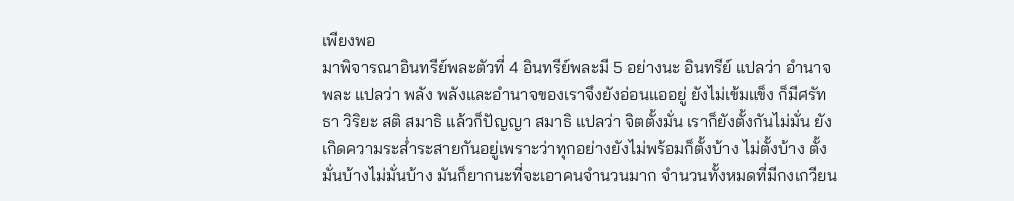เพียงพอ
มาพิจารณาอินทรีย์พละตัวที่ 4 อินทรีย์พละมี 5 อย่างนะ อินทรีย์ แปลว่า อำนาจ พละ แปลว่า พลัง พลังและอำนาจของเราจึงยังอ่อนแออยู่ ยังไม่เข้มแข็ง ก็มีศรัทธา วิริยะ สติ สมาธิ แล้วก็ปัญญา สมาธิ แปลว่า จิตตั้งมั่น เราก็ยังตั้งกันไม่มั่น ยังเกิดความระส่ำระสายกันอยู่เพราะว่าทุกอย่างยังไม่พร้อมก็ตั้งบ้าง ไม่ตั้งบ้าง ตั้งมั่นบ้างไม่มั่นบ้าง มันก็ยากนะที่จะเอาคนจำนวนมาก จำนวนทั้งหมดที่มีกงเกวียน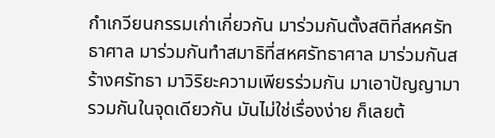กำเกวียนกรรมเก่าเกี่ยวกัน มาร่วมกันตั้งสติที่สหศรัทธาศาล มาร่วมกันทำสมาธิที่สหศรัทธาศาล มาร่วมกันสร้างศรัทธา มาวิริยะความเพียรร่วมกัน มาเอาปัญญามารวมกันในจุดเดียวกัน มันไม่ใช่เรื่องง่าย ก็เลยต้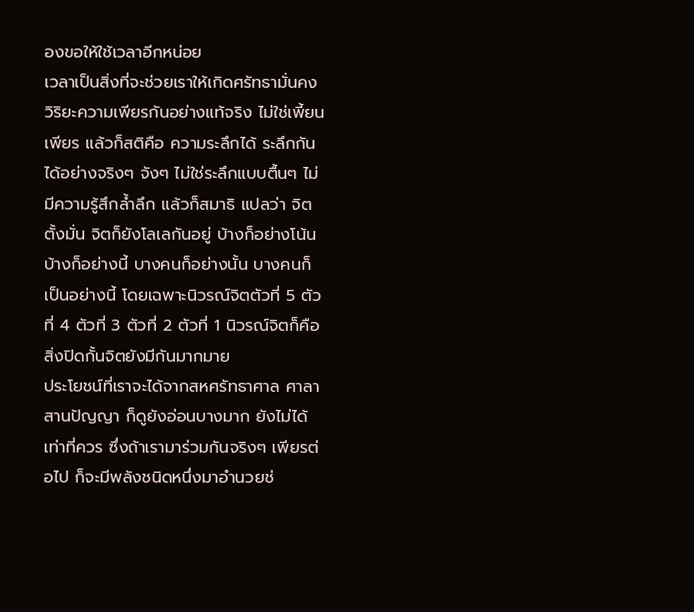องขอให้ใช้เวลาอีกหน่อย
เวลาเป็นสิ่งที่จะช่วยเราให้เกิดศรัทธามั่นคง วิริยะความเพียรกันอย่างแท้จริง ไม่ใช่เพี้ยน เพียร แล้วก็สติคือ ความระลึกได้ ระลึกกันได้อย่างจริงๆ จังๆ ไม่ใช่ระลึกแบบตื้นๆ ไม่มีความรู้สึกล้ำลึก แล้วก็สมาธิ แปลว่า จิตตั้งมั่น จิตก็ยังโลเลกันอยู่ บ้างก็อย่างโน้น บ้างก็อย่างนี้ บางคนก็อย่างนั้น บางคนก็เป็นอย่างนี้ โดยเฉพาะนิวรณ์จิตตัวที่ 5 ตัวที่ 4 ตัวที่ 3 ตัวที่ 2 ตัวที่ 1 นิวรณ์จิตก็คือ สิ่งปิดกั้นจิตยังมีกันมากมาย
ประโยชน์ที่เราจะได้จากสหศรัทธาศาล ศาลาสานปัญญา ก็ดูยังอ่อนบางมาก ยังไม่ได้เท่าที่ควร ซึ่งถ้าเรามาร่วมกันจริงๆ เพียรต่อไป ก็จะมีพลังชนิดหนึ่งมาอำนวยช่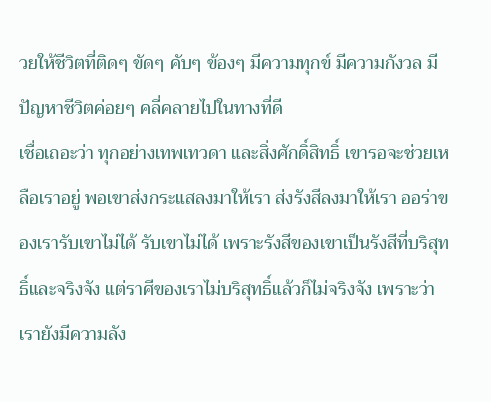วยให้ชีวิตที่ติดๆ ขัดๆ คับๆ ข้องๆ มีความทุกข์ มีความกังวล มีปัญหาชีวิตค่อยๆ คลี่คลายไปในทางที่ดี
เชื่อเถอะว่า ทุกอย่างเทพเทวดา และสิ่งศักดิ์สิทธิ์ เขารอจะช่วยเหลือเราอยู่ พอเขาส่งกระแสลงมาให้เรา ส่งรังสีลงมาให้เรา ออร่าของเรารับเขาไม่ได้ รับเขาไม่ได้ เพราะรังสีของเขาเป็นรังสีที่บริสุทธิ์และจริงจัง แต่ราศีของเราไม่บริสุทธิ์แล้วก็ไม่จริงจัง เพราะว่าเรายังมีความลัง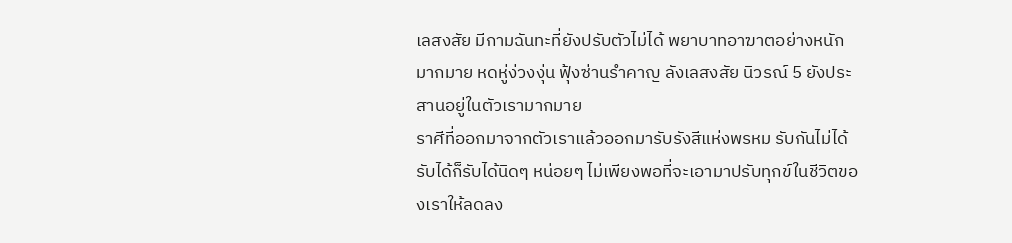เลสงสัย มีกามฉันทะที่ยังปรับตัวไม่ได้ พยาบาทอาฆาตอย่างหนักมากมาย หดหู่ง่วงงุ่น ฟุ้งซ่านรำคาญ ลังเลสงสัย นิวรณ์ 5 ยังประสานอยู่ในตัวเรามากมาย
ราศีที่ออกมาจากตัวเราแล้วออกมารับรังสีแห่งพรหม รับกันไม่ได้ รับได้ก็รับได้นิดๆ หน่อยๆ ไม่เพียงพอที่จะเอามาปรับทุกข์ในชีวิตของเราให้ลดลง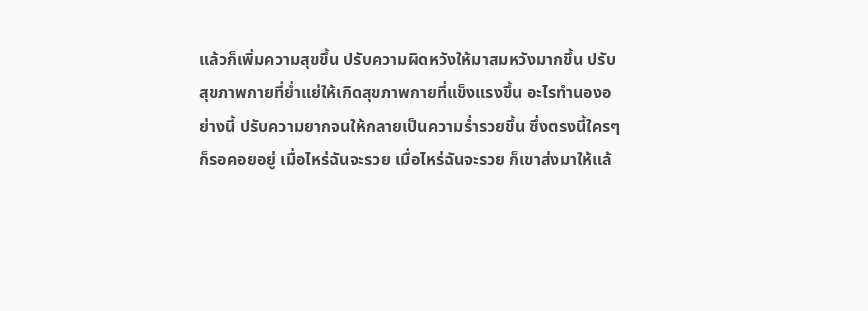แล้วก็เพิ่มความสุขขึ้น ปรับความผิดหวังให้มาสมหวังมากขึ้น ปรับสุขภาพกายที่ย่ำแย่ให้เกิดสุขภาพกายที่แข็งแรงขึ้น อะไรทำนองอย่างนี้ ปรับความยากจนให้กลายเป็นความร่ำรวยขึ้น ซึ่งตรงนี้ใครๆ ก็รอคอยอยู่ เมื่อไหร่ฉันจะรวย เมื่อไหร่ฉันจะรวย ก็เขาส่งมาให้แล้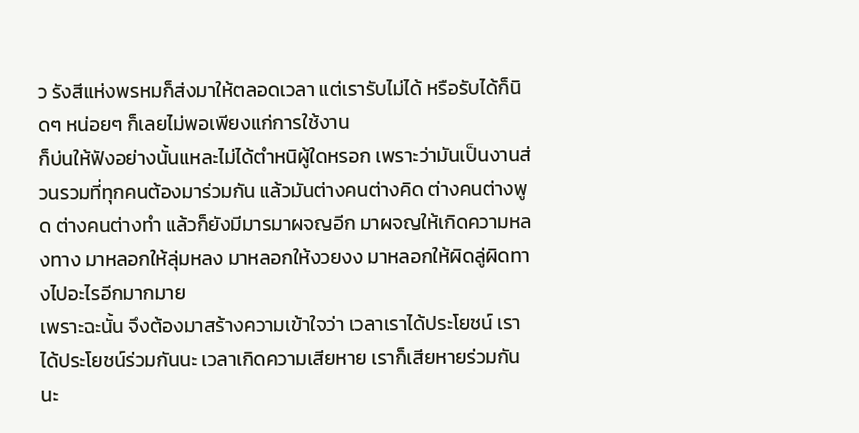ว รังสีแห่งพรหมก็ส่งมาให้ตลอดเวลา แต่เรารับไม่ได้ หรือรับได้ก็นิดๆ หน่อยๆ ก็เลยไม่พอเพียงแก่การใช้งาน
ก็บ่นให้ฟังอย่างนั้นแหละไม่ได้ตำหนิผู้ใดหรอก เพราะว่ามันเป็นงานส่วนรวมที่ทุกคนต้องมาร่วมกัน แล้วมันต่างคนต่างคิด ต่างคนต่างพูด ต่างคนต่างทำ แล้วก็ยังมีมารมาผจญอีก มาผจญให้เกิดความหลงทาง มาหลอกให้ลุ่มหลง มาหลอกให้งวยงง มาหลอกให้ผิดลู่ผิดทางไปอะไรอีกมากมาย
เพราะฉะนั้น จึงต้องมาสร้างความเข้าใจว่า เวลาเราได้ประโยชน์ เราได้ประโยชน์ร่วมกันนะ เวลาเกิดความเสียหาย เราก็เสียหายร่วมกันนะ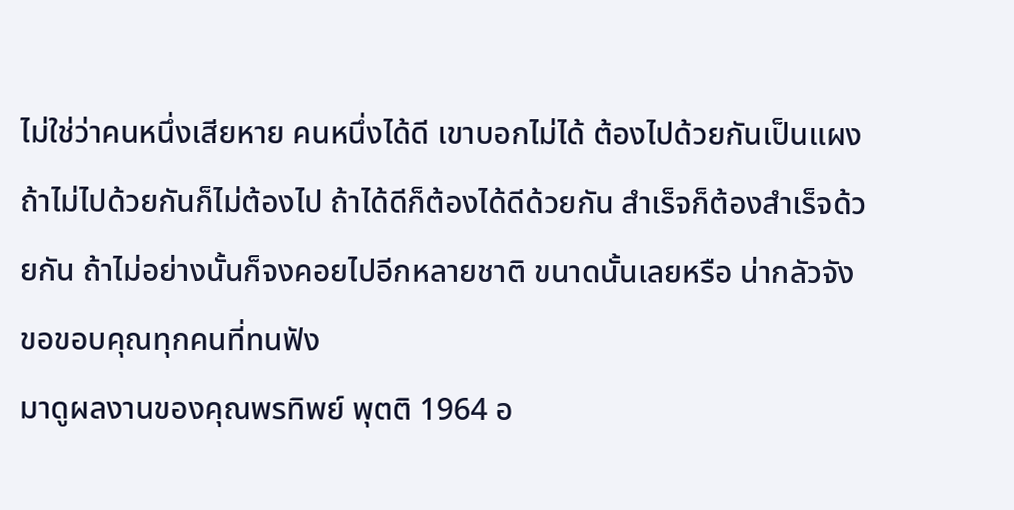ไม่ใช่ว่าคนหนึ่งเสียหาย คนหนึ่งได้ดี เขาบอกไม่ได้ ต้องไปด้วยกันเป็นแผง ถ้าไม่ไปด้วยกันก็ไม่ต้องไป ถ้าได้ดีก็ต้องได้ดีด้วยกัน สำเร็จก็ต้องสำเร็จด้วยกัน ถ้าไม่อย่างนั้นก็จงคอยไปอีกหลายชาติ ขนาดนั้นเลยหรือ น่ากลัวจัง ขอขอบคุณทุกคนที่ทนฟัง
มาดูผลงานของคุณพรทิพย์ พุตติ 1964 อ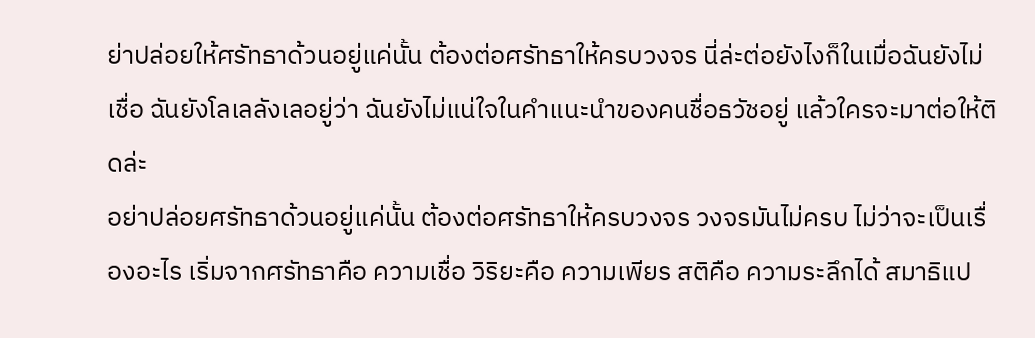ย่าปล่อยให้ศรัทธาด้วนอยู่แค่นั้น ต้องต่อศรัทธาให้ครบวงจร นี่ล่ะต่อยังไงก็ในเมื่อฉันยังไม่เชื่อ ฉันยังโลเลลังเลอยู่ว่า ฉันยังไม่แน่ใจในคำแนะนำของคนชื่อธวัชอยู่ แล้วใครจะมาต่อให้ติดล่ะ
อย่าปล่อยศรัทธาด้วนอยู่แค่นั้น ต้องต่อศรัทธาให้ครบวงจร วงจรมันไม่ครบ ไม่ว่าจะเป็นเรื่องอะไร เริ่มจากศรัทธาคือ ความเชื่อ วิริยะคือ ความเพียร สติคือ ความระลึกได้ สมาธิแป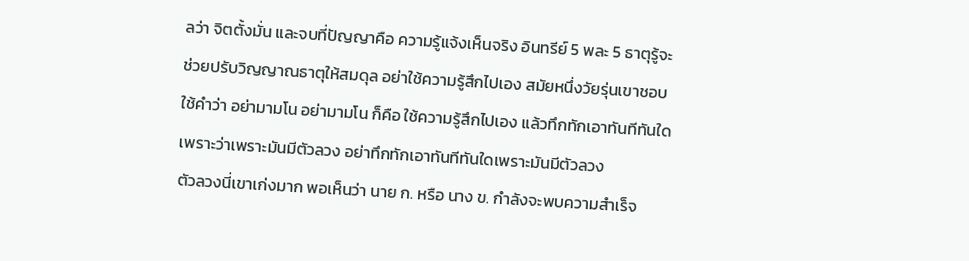ลว่า จิตตั้งมั่น และจบที่ปัญญาคือ ความรู้แจ้งเห็นจริง อินทรีย์ 5 พละ 5 ธาตุรู้จะช่วยปรับวิญญาณธาตุให้สมดุล อย่าใช้ความรู้สึกไปเอง สมัยหนึ่งวัยรุ่นเขาชอบใช้คำว่า อย่ามามโน อย่ามามโน ก็คือ ใช้ความรู้สึกไปเอง แล้วทึกทักเอาทันทีทันใด เพราะว่าเพราะมันมีตัวลวง อย่าทึกทักเอาทันทีทันใดเพราะมันมีตัวลวง
ตัวลวงนี่เขาเก่งมาก พอเห็นว่า นาย ก. หรือ นาง ข. กำลังจะพบความสำเร็จ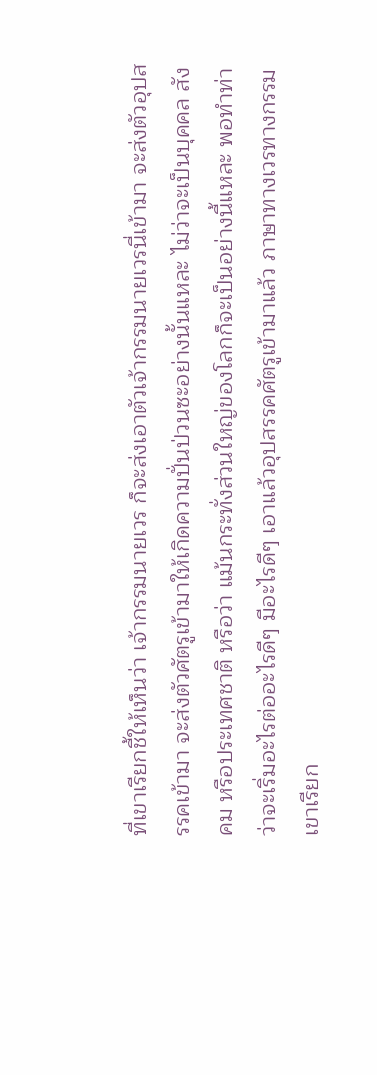ที่เขาเรียกชี้ให้เห็นว่า เจ้ากรรมนายเวร ก็จะส่งเอาตัวเจ้ากรรมนายเวรนี่เข้ามา จะส่งตัวอุปสรรคเข้ามา จะส่งตัวศัตรูเข้ามาให้เกิดความปั่นป่วนซะอย่างนั้นแหละ ไม่ว่าจะเป็นบุคคล สังคม หรือประเทศชาติ หรือว่า แม้นกระทั่งส่วนใหญ่ของโลกก็จะเป็นอย่างนี้แหละ พอทำท่าว่าจะเริ่มอะไรต่ออะไรดีๆ มีอะไรดีๆ เอาแล้วอุปสรรคศัตรูเข้ามาแล้ว ภาษาทางเวรทางกรรมเขาเรียก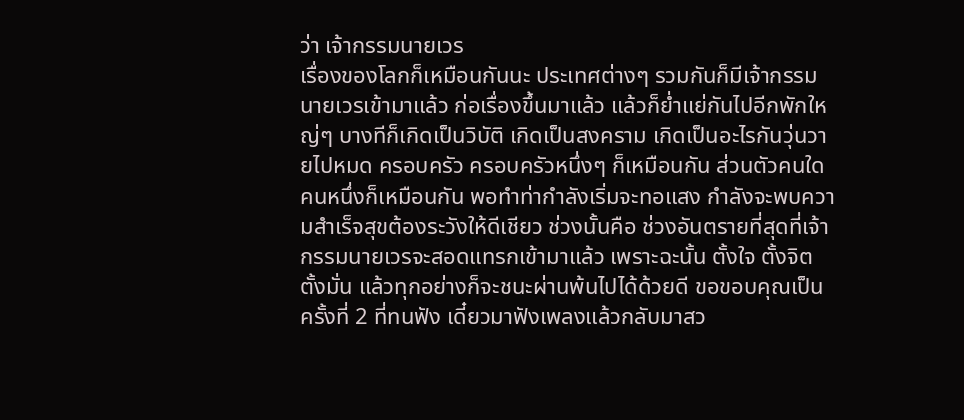ว่า เจ้ากรรมนายเวร
เรื่องของโลกก็เหมือนกันนะ ประเทศต่างๆ รวมกันก็มีเจ้ากรรมนายเวรเข้ามาแล้ว ก่อเรื่องขึ้นมาแล้ว แล้วก็ย่ำแย่กันไปอีกพักใหญ่ๆ บางทีก็เกิดเป็นวิบัติ เกิดเป็นสงคราม เกิดเป็นอะไรกันวุ่นวายไปหมด ครอบครัว ครอบครัวหนึ่งๆ ก็เหมือนกัน ส่วนตัวคนใดคนหนึ่งก็เหมือนกัน พอทำท่ากำลังเริ่มจะทอแสง กำลังจะพบความสำเร็จสุขต้องระวังให้ดีเชียว ช่วงนั้นคือ ช่วงอันตรายที่สุดที่เจ้ากรรมนายเวรจะสอดแทรกเข้ามาแล้ว เพราะฉะนั้น ตั้งใจ ตั้งจิต ตั้งมั่น แล้วทุกอย่างก็จะชนะผ่านพ้นไปได้ด้วยดี ขอขอบคุณเป็นครั้งที่ 2 ที่ทนฟัง เดี๋ยวมาฟังเพลงแล้วกลับมาสว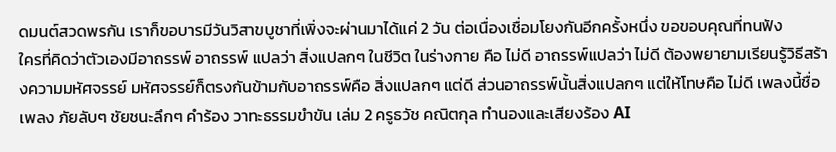ดมนต์สวดพรกัน เราก็ขอบารมีวันวิสาขบูชาที่เพิ่งจะผ่านมาได้แค่ 2 วัน ต่อเนื่องเชื่อมโยงกันอีกครั้งหนึ่ง ขอขอบคุณที่ทนฟัง
ใครที่คิดว่าตัวเองมีอาถรรพ์ อาถรรพ์ แปลว่า สิ่งแปลกๆ ในชีวิต ในร่างกาย คือ ไม่ดี อาถรรพ์แปลว่า ไม่ดี ต้องพยายามเรียนรู้วิธีสร้างความมหัศจรรย์ มหัศจรรย์ก็ตรงกันข้ามกับอาถรรพ์คือ สิ่งแปลกๆ แต่ดี ส่วนอาถรรพ์นั้นสิ่งแปลกๆ แต่ให้โทษคือ ไม่ดี เพลงนี้ชื่อเพลง ภัยลับๆ ชัยชนะลึกๆ คำร้อง วาทะธรรมขำขัน เล่ม 2 ครูธวัช คณิตกุล ทำนองและเสียงร้อง AI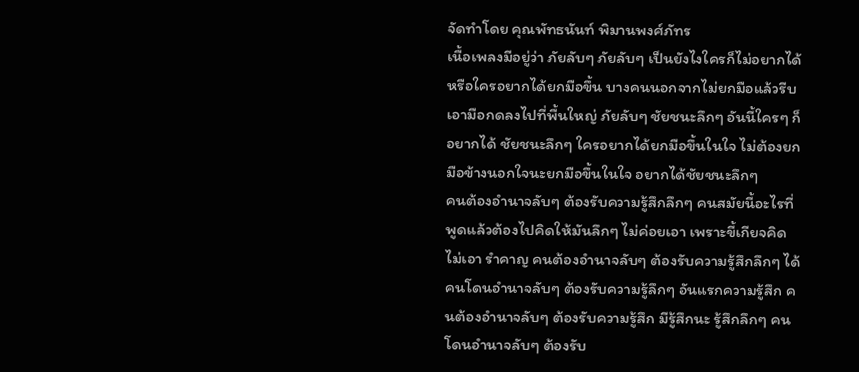จัดทำโดย คุณพัทธนันท์ พิมานพงศ์ภัทร
เนื้อเพลงมีอยู่ว่า ภัยลับๆ ภัยลับๆ เป็นยังไงใครก็ไม่อยากได้ หรือใครอยากได้ยกมือขึ้น บางคนนอกจากไม่ยกมือแล้วรีบเอามือกดลงไปที่พื้นใหญ่ ภัยลับๆ ชัยชนะลึกๆ อันนี้ใครๆ ก็อยากได้ ชัยชนะลึกๆ ใครอยากได้ยกมือขึ้นในใจ ไม่ต้องยกมือข้างนอกใจนะยกมือขึ้นในใจ อยากได้ชัยชนะลึกๆ
คนต้องอำนาจลับๆ ต้องรับความรู้สึกลึกๆ คนสมัยนี้อะไรที่พูดแล้วต้องไปคิดให้มันลึกๆ ไม่ค่อยเอา เพราะขี้เกียจคิด ไม่เอา รำคาญ คนต้องอำนาจลับๆ ต้องรับความรู้สึกลึกๆ ได้ คนโดนอำนาจลับๆ ต้องรับความรู้ลึกๆ อันแรกความรู้สึก คนต้องอำนาจลับๆ ต้องรับความรู้สึก มีรู้สึกนะ รู้สึกลึกๆ คนโดนอำนาจลับๆ ต้องรับ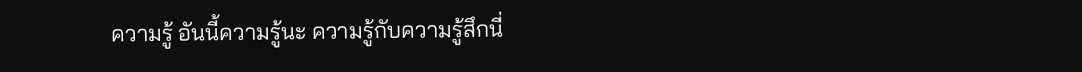ความรู้ อันนี้ความรู้นะ ความรู้กับความรู้สึกนี่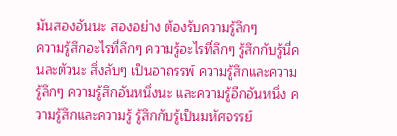มันสองอันนะ สองอย่าง ต้องรับความรู้ลึกๆ
ความรู้สึกอะไรที่ลึกๆ ความรู้อะไรที่ลึกๆ รู้สึกกับรู้นี่คนละตัวนะ สิ่งลับๆ เป็นอาถรรพ์ ความรู้สึกและความรู้ลึกๆ ความรู้สึกอันหนึ่งนะ และความรู้อีกอันหนึ่ง ความรู้สึกและความรู้ รู้สึกกับรู้เป็นมหัศจรรย์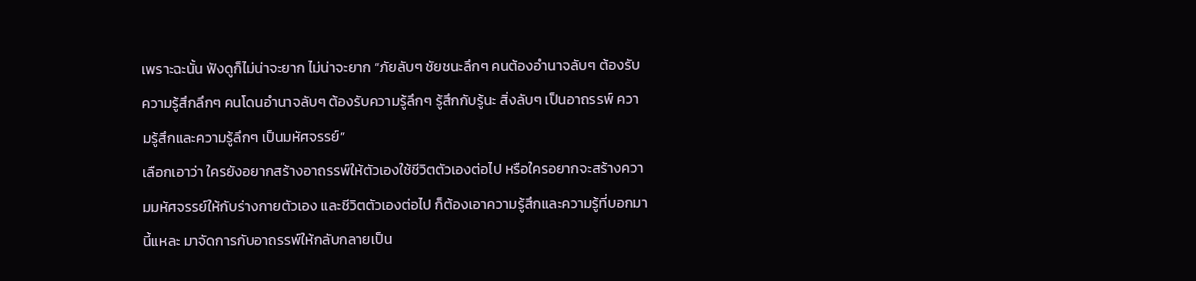เพราะฉะนั้น ฟังดูก็ไม่น่าจะยาก ไม่น่าจะยาก “ภัยลับๆ ชัยชนะลึกๆ คนต้องอำนาจลับๆ ต้องรับความรู้สึกลึกๆ คนโดนอำนาจลับๆ ต้องรับความรู้ลึกๆ รู้สึกกับรู้นะ สิ่งลับๆ เป็นอาถรรพ์ ความรู้สึกและความรู้ลึกๆ เป็นมหัศจรรย์”
เลือกเอาว่า ใครยังอยากสร้างอาถรรพ์ให้ตัวเองใช้ชีวิตตัวเองต่อไป หรือใครอยากจะสร้างความมหัศจรรย์ให้กับร่างกายตัวเอง และชีวิตตัวเองต่อไป ก็ต้องเอาความรู้สึกและความรู้ที่บอกมานี้แหละ มาจัดการกับอาถรรพ์ให้กลับกลายเป็น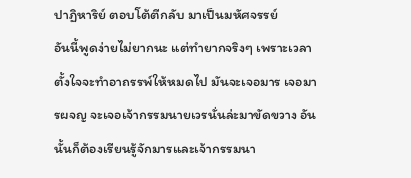ปาฏิหาริย์ ตอบโต้ตีกลับ มาเป็นมหัศจรรย์
อันนี้พูดง่ายไม่ยากนะ แต่ทำยากจริงๆ เพราะเวลาตั้งใจจะทำอาถรรพ์ให้หมดไป มันจะเจอมาร เจอมารผจญ จะเจอเจ้ากรรมนายเวรนั่นล่ะมาขัดขวาง อันนั้นก็ต้องเรียนรู้จักมารและเจ้ากรรมนา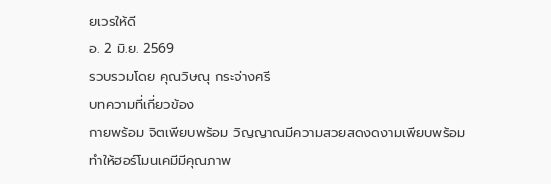ยเวรให้ดี
อ. 2 มิ.ย. 2569
รวบรวมโดย คุณวิษณุ กระจ่างศรี
บทความที่เกี่ยวข้อง
กายพร้อม จิตเพียบพร้อม วิญญาณมีความสวยสดงดงามเพียบพร้อม
ทำให้ฮอร์โมนเคมีมีคุณภาพ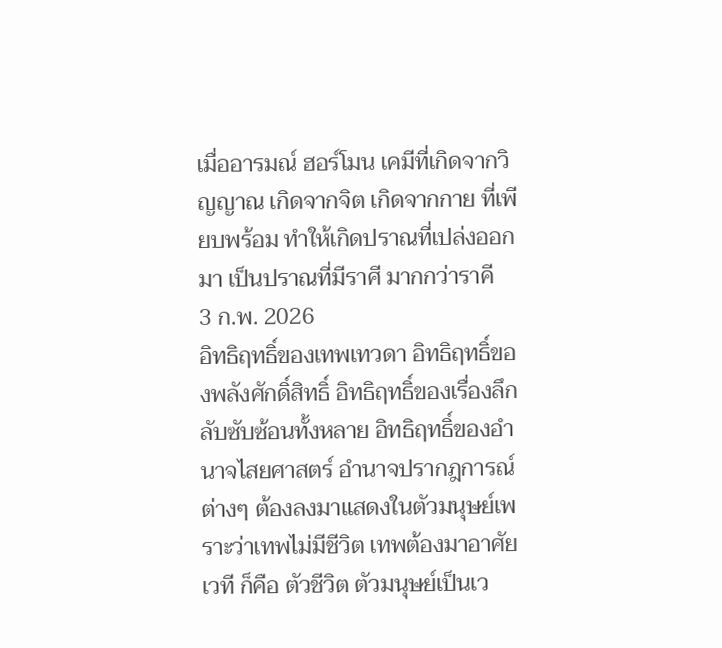เมื่ออารมณ์ ฮอร์โมน เคมีที่เกิดจากวิญญาณ เกิดจากจิต เกิดจากกาย ที่เพียบพร้อม ทำให้เกิดปราณที่เปล่งออกมา เป็นปราณที่มีราศี มากกว่าราคี
3 ก.พ. 2026
อิทธิฤทธิ์ของเทพเทวดา อิทธิฤทธิ์ของพลังศักดิ์สิทธิ์ อิทธิฤทธิ์ของเรื่องลึกลับซับซ้อนทั้งหลาย อิทธิฤทธิ์ของอำนาจไสยศาสตร์ อำนาจปรากฎการณ์ต่างๆ ต้องลงมาแสดงในตัวมนุษย์เพราะว่าเทพไม่มีชีวิต เทพต้องมาอาศัยเวที ก็คือ ตัวชีวิต ตัวมนุษย์เป็นเว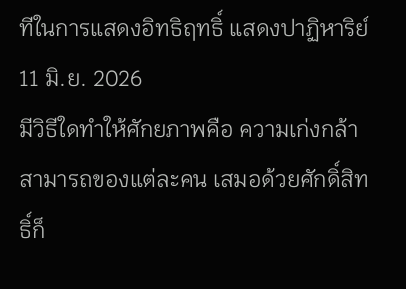ทีในการแสดงอิทธิฤทธิ์ แสดงปาฏิหาริย์
11 มิ.ย. 2026
มีวิธีใดทำให้ศักยภาพคือ ความเก่งกล้าสามารถของแต่ละคน เสมอด้วยศักดิ์สิทธิ์ก็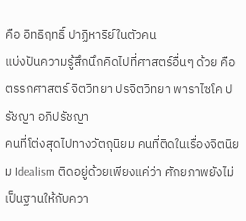คือ อิทธิฤทธิ์ ปาฏิหาริย์ในตัวคน
แบ่งปันความรู้สึกนึกคิดไปที่ศาสตร์อื่นๆ ด้วย คือ ตรรกศาสตร์ จิตวิทยา ปรจิตวิทยา พาราไซโค ปรัชญา อภิปรัชญา
คนที่โต่งสุดไปทางวัตถุนิยม คนที่ติดในเรื่องจิตนิยม Idealism ติดอยู่ด้วยเพียงแค่ว่า ศักยภาพยังไม่เป็นฐานให้กับควา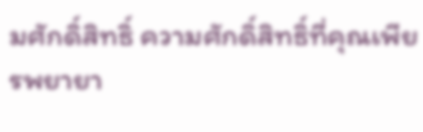มศักดิ์สิทธิ์ ความศักดิ์สิทธิ์ที่คุณเพียรพยายา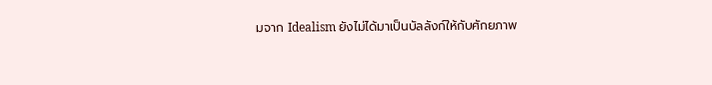มจาก Idealism ยังไม่ได้มาเป็นบัลลังก์ให้กับศักยภาพ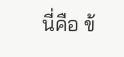นี่คือ ข้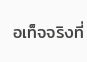อเท็จจริงที่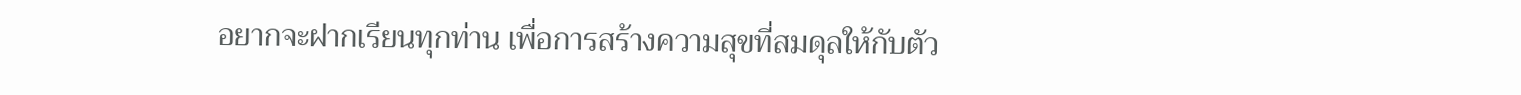อยากจะฝากเรียนทุกท่าน เพื่อการสร้างความสุขที่สมดุลให้กับตัว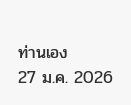ท่านเอง
27 ม.ค. 2026